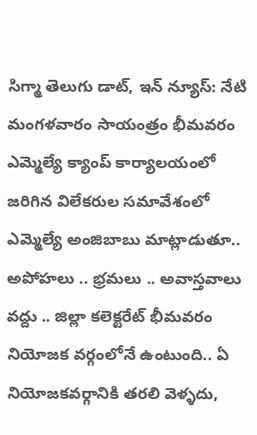సిగ్మా తెలుగు డాట్, ఇన్ న్యూస్: నేటి మంగళవారం సాయంత్రం భీమవరం ఎమ్మెల్యే క్యాంప్ కార్యాలయంలో జరిగిన విలేకరుల సమావేశంలో ఎమ్మెల్యే అంజిబాబు మాట్లాడుతూ.. అపోహలు .. భ్రమలు .. అవాస్తవాలు వద్దు .. జిల్లా కలెక్టరేట్ భీమవరం నియోజక వర్గంలోనే ఉంటుంది.. ఏ నియోజకవర్గానికి తరలి వెళ్ళదు,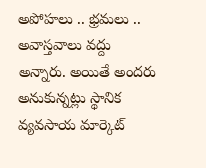అపోహలు .. భ్రమలు .. అవాస్తవాలు వద్దు అన్నారు. అయితే అందరు అనుకున్నట్లు స్థానిక వ్యవసాయ మార్కెట్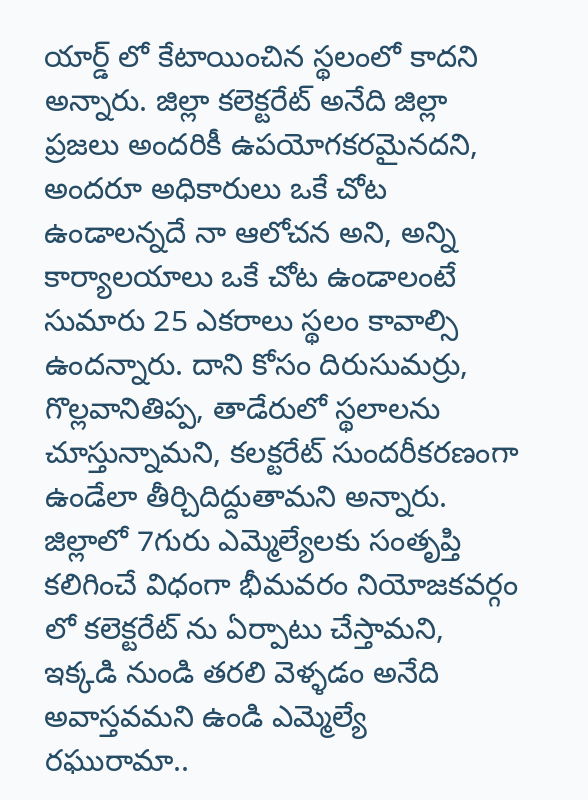యార్డ్ లో కేటాయించిన స్థలంలో కాదని అన్నారు. జిల్లా కలెక్టరేట్ అనేది జిల్లా ప్రజలు అందరికీ ఉపయోగకరమైనదని, అందరూ అధికారులు ఒకే చోట ఉండాలన్నదే నా ఆలోచన అని, అన్ని కార్యాలయాలు ఒకే చోట ఉండాలంటే సుమారు 25 ఎకరాలు స్థలం కావాల్సి ఉందన్నారు. దాని కోసం దిరుసుమర్రు, గొల్లవానితిప్ప, తాడేరులో స్థలాలను చూస్తున్నామని, కలక్టరేట్ సుందరీకరణంగా ఉండేలా తీర్చిదిద్దుతామని అన్నారు. జిల్లాలో 7గురు ఎమ్మెల్యేలకు సంతృప్తి కలిగించే విధంగా భీమవరం నియోజకవర్గం లో కలెక్టరేట్ ను ఏర్పాటు చేస్తామని, ఇక్కడి నుండి తరలి వెళ్ళడం అనేది అవాస్తవమని ఉండి ఎమ్మెల్యే రఘురామా..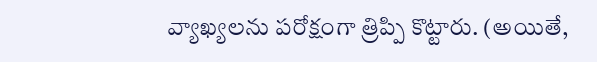వ్యాఖ్యలను పరోక్షంగా త్రిప్పి కొట్టారు. (అయితే,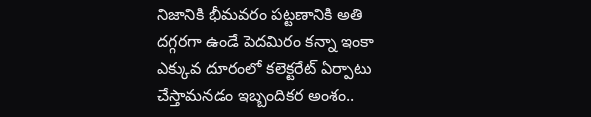నిజానికి భీమవరం పట్టణానికి అతి దగ్గరగా ఉండే పెదమిరం కన్నా ఇంకా ఎక్కువ దూరంలో కలెక్టరేట్ ఏర్పాటు చేస్తామనడం ఇబ్బందికర అంశం..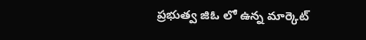ప్రభుత్వ జిఓ లో ఉన్న మార్కెట్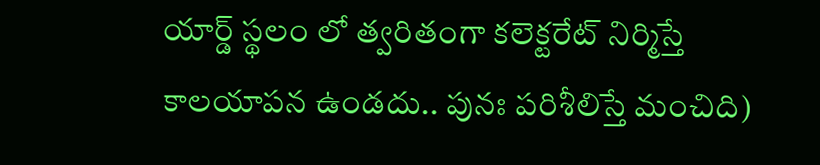యార్డ్ స్థలం లో త్వరితంగా కలెక్టరేట్ నిర్మిస్తే కాలయాపన ఉండదు.. పునః పరిశీలిస్తే మంచిది)